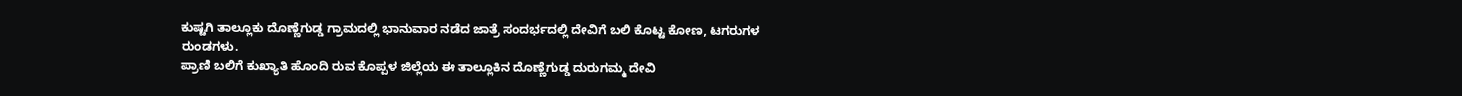ಕುಷ್ಟಗಿ ತಾಲ್ಲೂಕು ದೊಣ್ಣೆಗುಡ್ಡ ಗ್ರಾಮದಲ್ಲಿ ಭಾನುವಾರ ನಡೆದ ಜಾತ್ರೆ ಸಂದರ್ಭದಲ್ಲಿ ದೇವಿಗೆ ಬಲಿ ಕೊಟ್ಟ ಕೋಣ, ಟಗರುಗಳ ರುಂಡಗಳು.
ಪ್ರಾಣಿ ಬಲಿಗೆ ಕುಖ್ಯಾತಿ ಹೊಂದಿ ರುವ ಕೊಪ್ಪಳ ಜಿಲ್ಲೆಯ ಈ ತಾಲ್ಲೂಕಿನ ದೊಣ್ಣೆಗುಡ್ಡ ದುರುಗಮ್ಮ ದೇವಿ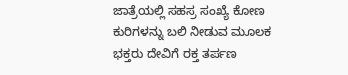ಜಾತ್ರೆಯಲ್ಲಿ ಸಹಸ್ರ ಸಂಖ್ಯೆ ಕೋಣ ಕುರಿಗಳನ್ನು ಬಲಿ ನೀಡುವ ಮೂಲಕ ಭಕ್ತರು ದೇವಿಗೆ ರಕ್ತ ತರ್ಪಣ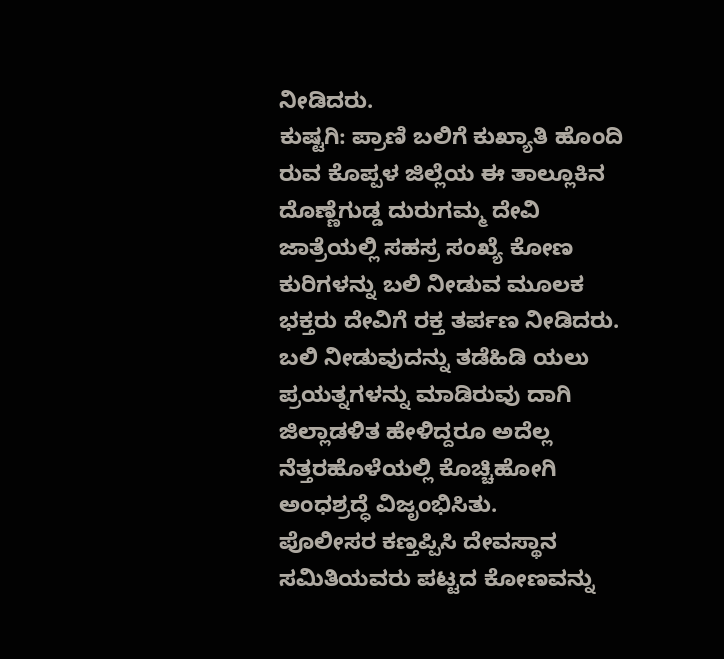ನೀಡಿದರು.
ಕುಷ್ಟಗಿ: ಪ್ರಾಣಿ ಬಲಿಗೆ ಕುಖ್ಯಾತಿ ಹೊಂದಿ ರುವ ಕೊಪ್ಪಳ ಜಿಲ್ಲೆಯ ಈ ತಾಲ್ಲೂಕಿನ ದೊಣ್ಣೆಗುಡ್ಡ ದುರುಗಮ್ಮ ದೇವಿ ಜಾತ್ರೆಯಲ್ಲಿ ಸಹಸ್ರ ಸಂಖ್ಯೆ ಕೋಣ ಕುರಿಗಳನ್ನು ಬಲಿ ನೀಡುವ ಮೂಲಕ ಭಕ್ತರು ದೇವಿಗೆ ರಕ್ತ ತರ್ಪಣ ನೀಡಿದರು.
ಬಲಿ ನೀಡುವುದನ್ನು ತಡೆಹಿಡಿ ಯಲು ಪ್ರಯತ್ನಗಳನ್ನು ಮಾಡಿರುವು ದಾಗಿ ಜಿಲ್ಲಾಡಳಿತ ಹೇಳಿದ್ದರೂ ಅದೆಲ್ಲ ನೆತ್ತರಹೊಳೆಯಲ್ಲಿ ಕೊಚ್ಚಿಹೋಗಿ ಅಂಧಶ್ರದ್ಧೆ ವಿಜೃಂಭಿಸಿತು.
ಪೊಲೀಸರ ಕಣ್ತಪ್ಪಿಸಿ ದೇವಸ್ಥಾನ ಸಮಿತಿಯವರು ಪಟ್ಟದ ಕೋಣವನ್ನು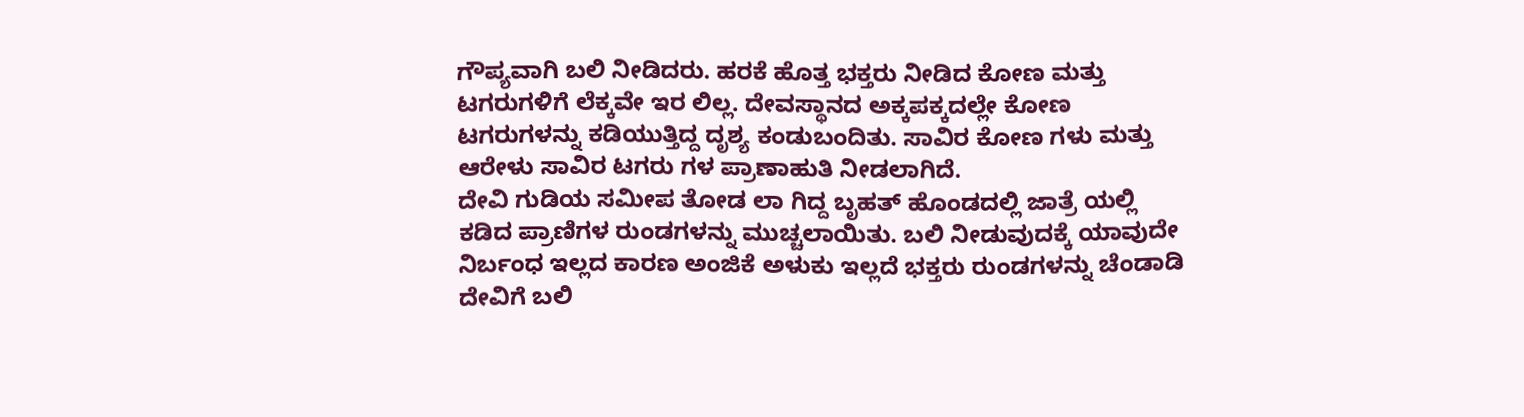ಗೌಪ್ಯವಾಗಿ ಬಲಿ ನೀಡಿದರು. ಹರಕೆ ಹೊತ್ತ ಭಕ್ತರು ನೀಡಿದ ಕೋಣ ಮತ್ತು ಟಗರುಗಳಿಗೆ ಲೆಕ್ಕವೇ ಇರ ಲಿಲ್ಲ. ದೇವಸ್ಥಾನದ ಅಕ್ಕಪಕ್ಕದಲ್ಲೇ ಕೋಣ ಟಗರುಗಳನ್ನು ಕಡಿಯುತ್ತಿದ್ದ ದೃಶ್ಯ ಕಂಡುಬಂದಿತು. ಸಾವಿರ ಕೋಣ ಗಳು ಮತ್ತು ಆರೇಳು ಸಾವಿರ ಟಗರು ಗಳ ಪ್ರಾಣಾಹುತಿ ನೀಡಲಾಗಿದೆ.
ದೇವಿ ಗುಡಿಯ ಸಮೀಪ ತೋಡ ಲಾ ಗಿದ್ದ ಬೃಹತ್ ಹೊಂಡದಲ್ಲಿ ಜಾತ್ರೆ ಯಲ್ಲಿ ಕಡಿದ ಪ್ರಾಣಿಗಳ ರುಂಡಗಳನ್ನು ಮುಚ್ಚಲಾಯಿತು. ಬಲಿ ನೀಡುವುದಕ್ಕೆ ಯಾವುದೇ ನಿರ್ಬಂಧ ಇಲ್ಲದ ಕಾರಣ ಅಂಜಿಕೆ ಅಳುಕು ಇಲ್ಲದೆ ಭಕ್ತರು ರುಂಡಗಳನ್ನು ಚೆಂಡಾಡಿ ದೇವಿಗೆ ಬಲಿ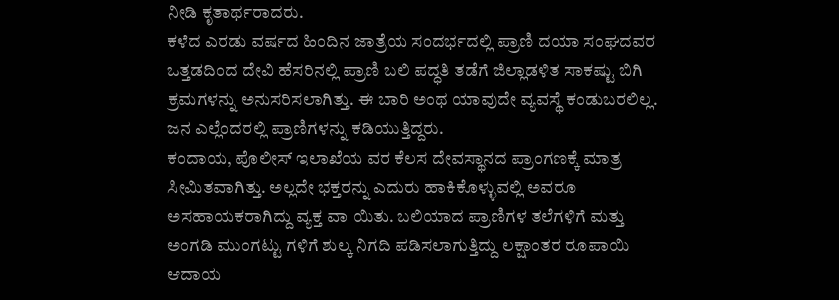ನೀಡಿ ಕೃತಾರ್ಥರಾದರು.
ಕಳೆದ ಎರಡು ವರ್ಷದ ಹಿಂದಿನ ಜಾತ್ರೆಯ ಸಂದರ್ಭದಲ್ಲಿ ಪ್ರಾಣಿ ದಯಾ ಸಂಘದವರ ಒತ್ತಡದಿಂದ ದೇವಿ ಹೆಸರಿನಲ್ಲಿ ಪ್ರಾಣಿ ಬಲಿ ಪದ್ಧತಿ ತಡೆಗೆ ಜಿಲ್ಲಾಡಳಿತ ಸಾಕಷ್ಟು ಬಿಗಿ ಕ್ರಮಗಳನ್ನು ಅನುಸರಿಸಲಾಗಿತ್ತು. ಈ ಬಾರಿ ಅಂಥ ಯಾವುದೇ ವ್ಯವಸ್ಥೆ ಕಂಡುಬರಲಿಲ್ಲ. ಜನ ಎಲ್ಲೆಂದರಲ್ಲಿ ಪ್ರಾಣಿಗಳನ್ನು ಕಡಿಯುತ್ತಿದ್ದರು.
ಕಂದಾಯ, ಪೊಲೀಸ್ ಇಲಾಖೆಯ ವರ ಕೆಲಸ ದೇವಸ್ಥಾನದ ಪ್ರಾಂಗಣಕ್ಕೆ ಮಾತ್ರ ಸೀಮಿತವಾಗಿತ್ತು. ಅಲ್ಲದೇ ಭಕ್ತರನ್ನು ಎದುರು ಹಾಕಿಕೊಳ್ಳುವಲ್ಲಿ ಅವರೂ ಅಸಹಾಯಕರಾಗಿದ್ದು ವ್ಯಕ್ತ ವಾ ಯಿತು. ಬಲಿಯಾದ ಪ್ರಾಣಿಗಳ ತಲೆಗಳಿಗೆ ಮತ್ತು ಅಂಗಡಿ ಮುಂಗಟ್ಟು ಗಳಿಗೆ ಶುಲ್ಕ ನಿಗದಿ ಪಡಿಸಲಾಗುತ್ತಿದ್ದು ಲಕ್ಷಾಂತರ ರೂಪಾಯಿ ಆದಾಯ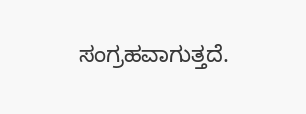ಸಂಗ್ರಹವಾಗುತ್ತದೆ.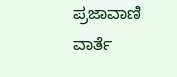ಪ್ರಜಾವಾಣಿ ವಾರ್ತೆ